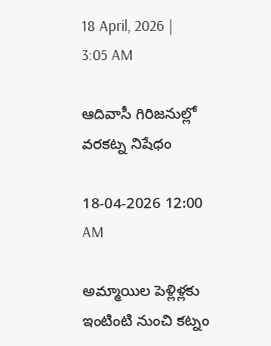18 April, 2026 | 3:05 AM

ఆదివాసీ గిరిజనుల్లో వరకట్న నిషేధం

18-04-2026 12:00 AM

అమ్మాయిల పెళ్లిళ్లకు ఇంటింటి నుంచి కట్నం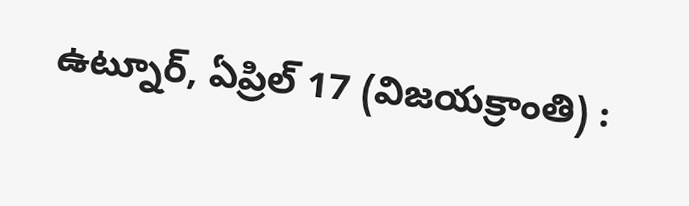ఉట్నూర్, ఏప్రిల్ 17 (విజయక్రాంతి) :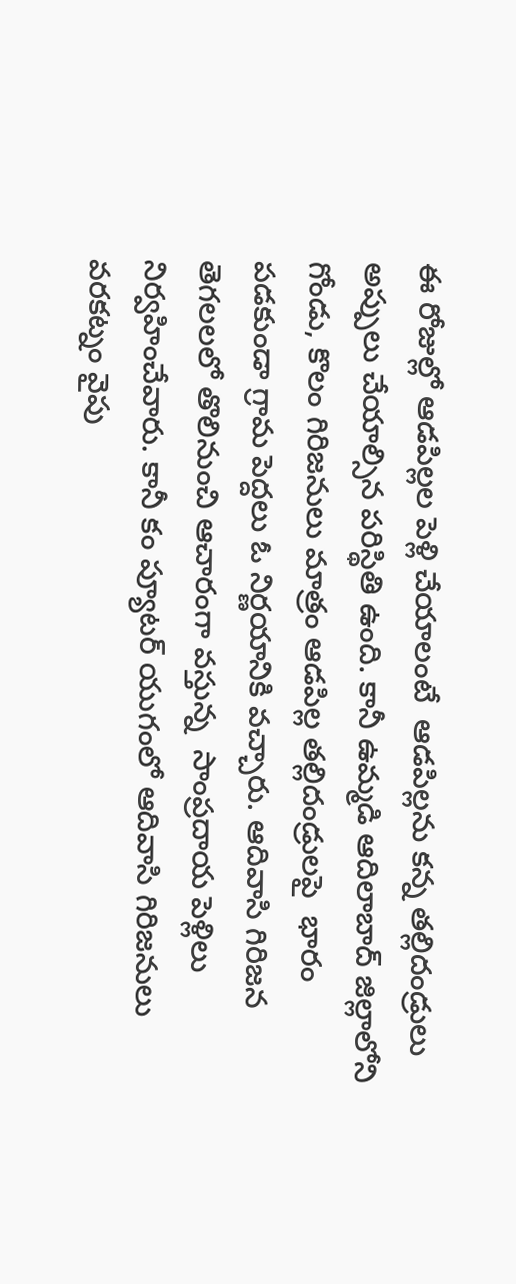ఈ రోజుల్లో ఆడపిల్లల పెళ్లి చేయాలంటే  ఆడపిల్లను కన్న తల్లిదండ్రులు అప్పులు చేయాల్సిన పరిస్థితి ఉంది. కానీ ఉమ్మడి ఆదిలాబాద్ జిల్లాలోని గోండు, కొలం గిరిజనులు మాత్రం ఆడపిల్ల తల్లిదండ్రులపై  భారం పడకుండా గ్రామ పెద్దలు ఓ నిర్ణయానికి వచ్చారు. ఆదివాసి గిరిజన తెగలలలో తొలినుంచి ఆచారంగా వస్తున్న  సాంప్రదాయ పెళ్లిలు నిర్వహించేవారు. కానీ కం ప్యూటర్ యుగంలో ఆదివాసి గిరిజనులు  వరకట్నం వైపు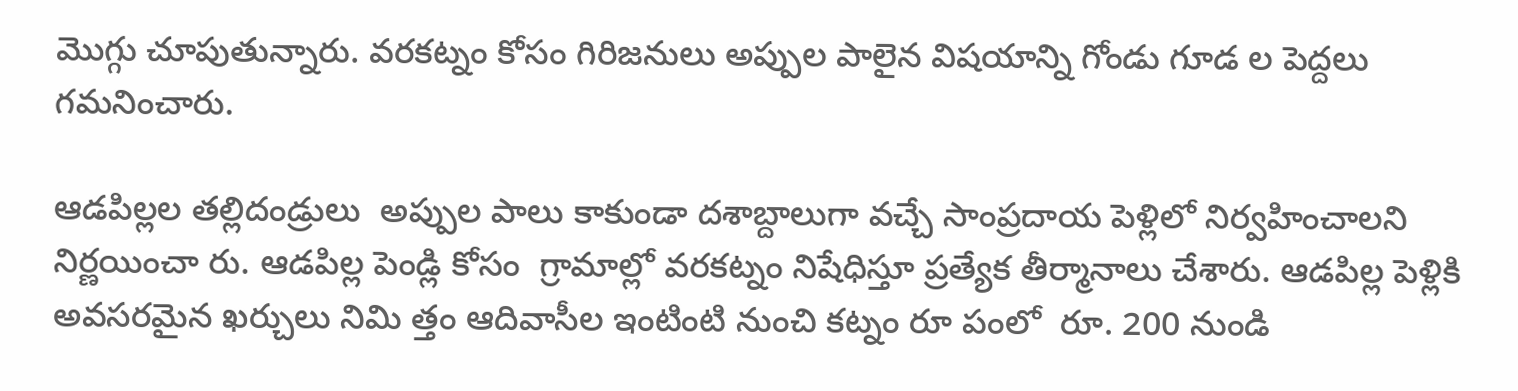మొగ్గు చూపుతున్నారు. వరకట్నం కోసం గిరిజనులు అప్పుల పాలైన విషయాన్ని గోండు గూడ ల పెద్దలు గమనించారు.

ఆడపిల్లల తల్లిదండ్రులు  అప్పుల పాలు కాకుండా దశాబ్దాలుగా వచ్చే సాంప్రదాయ పెళ్లిలో నిర్వహించాలని నిర్ణయించా రు. ఆడపిల్ల పెండ్లి కోసం  గ్రామాల్లో వరకట్నం నిషేధిస్తూ ప్రత్యేక తీర్మానాలు చేశారు. ఆడపిల్ల పెళ్లికి  అవసరమైన ఖర్చులు నిమి త్తం ఆదివాసీల ఇంటింటి నుంచి కట్నం రూ పంలో  రూ. 200 నుండి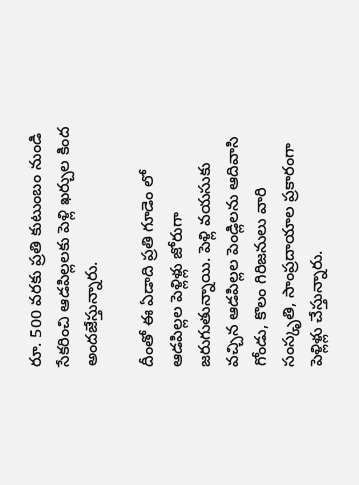రూ. 500 వరకు ప్రతి కుటుంబం నుండి సేకరించి ఆడపిల్లలకు పెళ్లి ఖర్చుల కింద అందజేస్తున్నారు.

దీంతో ఈ ఏడాది ప్రతి గూడెం లో ఆడపిల్లల పెళ్లిళ్లు జోరుగా జరుగుతున్నాయి. పెళ్లి వయసుకు వచ్చిన ఆడపిల్లల పెండ్లిలను ఆదివాసి గోండు, కొలం గిరిజనులు వారి సంస్కృతి, సాంప్రదాయాల ప్రకారంగా పెళ్లిళ్లు చేస్తున్నారు.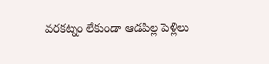వరకట్నం లేకుండా ఆడపిల్ల పెళ్లిలు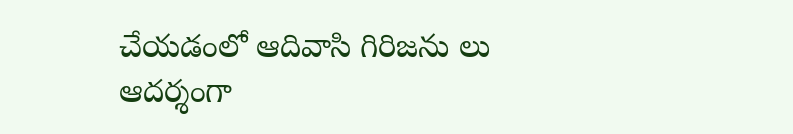చేయడంలో ఆదివాసి గిరిజను లు ఆదర్శంగా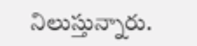నిలుస్తున్నారు.